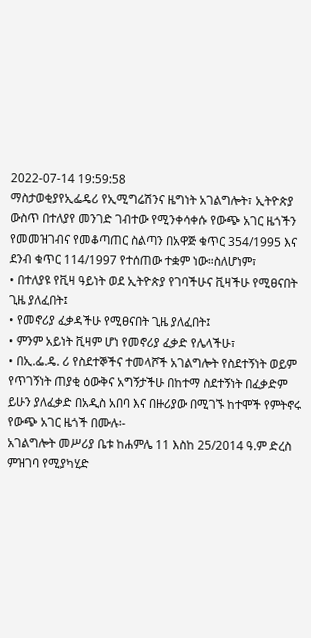2022-07-14 19:59:58
ማስታወቂያየኢፌዴሪ የኢሚግሬሽንና ዜግነት አገልግሎት፣ ኢትዮጵያ ውስጥ በተለያየ መንገድ ገብተው የሚንቀሳቀሱ የውጭ አገር ዜጎችን የመመዝገብና የመቆጣጠር ስልጣን በአዋጅ ቁጥር 354/1995 እና ደንብ ቁጥር 114/1997 የተሰጠው ተቋም ነው።ስለሆነም፣
• በተለያዩ የቪዛ ዓይነት ወደ ኢትዮጵያ የገባችሁና ቪዛችሁ የሚፀናበት ጊዜ ያለፈበት፤
• የመኖሪያ ፈቃዳችሁ የሚፀናበት ጊዜ ያለፈበት፤
• ምንም አይነት ቪዛም ሆነ የመኖሪያ ፈቃድ የሌላችሁ፣
• በኢ.ፌ.ዴ. ሪ የስደተኞችና ተመላሾች አገልግሎት የስደተኝነት ወይም የጥገኝነት ጠያቂ ዕውቅና አግኝታችሁ በከተማ ስደተኝነት በፈቃድም ይሁን ያለፈቃድ በአዲስ አበባ እና በዙሪያው በሚገኙ ከተሞች የምትኖሩ የውጭ አገር ዜጎች በሙሉ፡-
አገልግሎት መሥሪያ ቤቱ ከሐምሌ 11 እስከ 25/2014 ዓ.ም ድረስ ምዝገባ የሚያካሂድ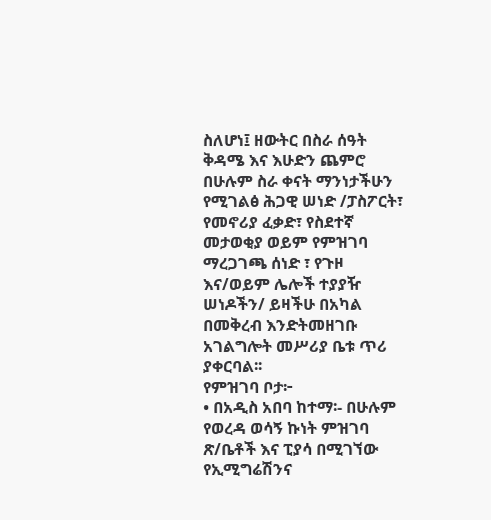ስለሆነ፤ ዘውትር በስራ ሰዓት ቅዳሜ እና እሁድን ጨምሮ በሁሉም ስራ ቀናት ማንነታችሁን የሚገልፅ ሕጋዊ ሠነድ /ፓስፖርት፣ የመኖሪያ ፈቃድ፣ የስደተኛ መታወቂያ ወይም የምዝገባ ማረጋገጫ ሰነድ ፣ የጉዞ እና/ወይም ሌሎች ተያያዥ ሠነዶችን/ ይዛችሁ በአካል በመቅረብ እንድትመዘገቡ አገልግሎት መሥሪያ ቤቱ ጥሪ ያቀርባል፡፡
የምዝገባ ቦታ፦
• በአዲስ አበባ ከተማ፡- በሁሉም የወረዳ ወሳኝ ኩነት ምዝገባ ጽ/ቤቶች እና ፒያሳ በሚገኘው የኢሚግሬሽንና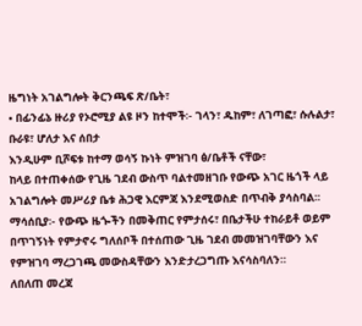ዜግነት አገልግሎት ቅርንጫፍ ጽ/ቤት፣
• በፊንፊኔ ዙሪያ የኦሮሚያ ልዩ ዞን ከተሞች፡- ገላን፣ ዱከም፣ ለገጣፎ፣ ሱሉልታ፣ ቡራዩ፣ ሆለታ እና ሰበታ
እንዲሁም ቢሾፍቱ ከተማ ወሳኝ ኩነት ምዝገባ ፅ/ቤቶች ናቸው፣
ከላይ በተጠቀሰው የጊዜ ገደብ ውስጥ ባልተመዘገቡ የውጭ አገር ዜጎች ላይ አገልግሎት መሥሪያ ቤቱ ሕጋዊ እርምጃ እንደሚወስድ በጥብቅ ያሳስባል፡፡
ማሳሰቢያ፡- የውጭ ዜጐችን በመቅጠር የምታሰሩ፣ በቤታችሁ ተከራይቶ ወይም በጥገኝነት የምታኖሩ ግለሰቦች በተሰጠው ጊዜ ገደብ መመዝገባቸውን እና የምዝገባ ማረጋገጫ መውስዳቸውን እንድታረጋግጡ እናሳስባለን።
ለበለጠ መረጃ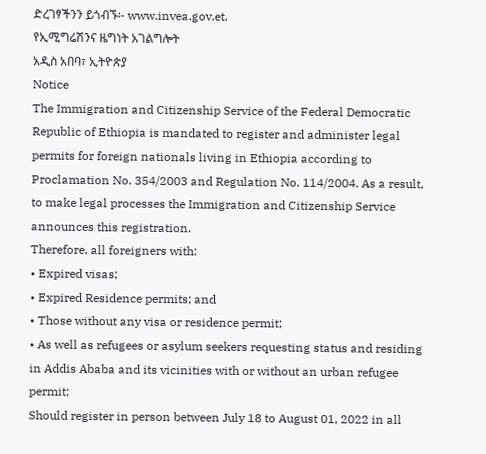ድረገፃችንን ይጎብኙ፡- www.invea.gov.et.
የኢሚግሬሽንና ዜግነት አገልግሎት
አዲስ አበባ፣ ኢትዮጵያ
Notice
The Immigration and Citizenship Service of the Federal Democratic Republic of Ethiopia is mandated to register and administer legal permits for foreign nationals living in Ethiopia according to Proclamation No. 354/2003 and Regulation No. 114/2004. As a result, to make legal processes the Immigration and Citizenship Service announces this registration.
Therefore, all foreigners with:
• Expired visas;
• Expired Residence permits; and
• Those without any visa or residence permit;
• As well as refugees or asylum seekers requesting status and residing in Addis Ababa and its vicinities with or without an urban refugee permit;
Should register in person between July 18 to August 01, 2022 in all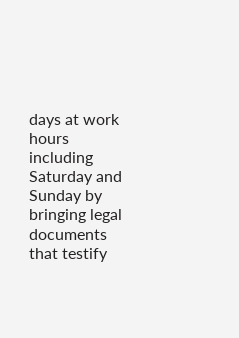days at work hours including Saturday and Sunday by bringing legal documents that testify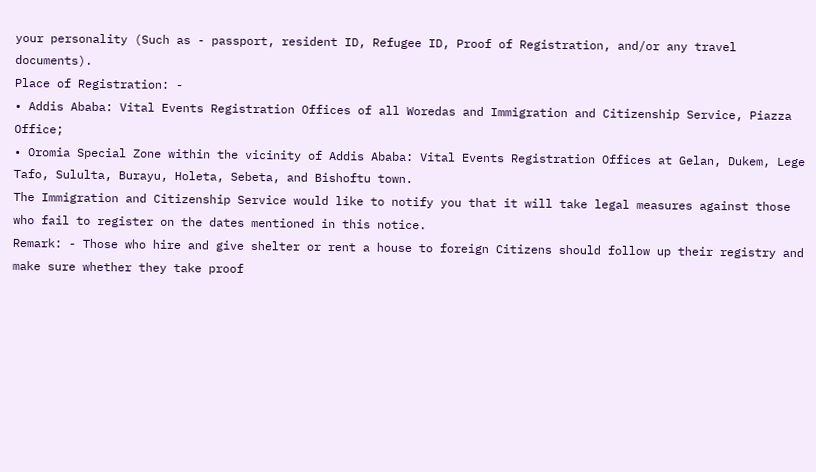your personality (Such as - passport, resident ID, Refugee ID, Proof of Registration, and/or any travel documents).
Place of Registration: -
• Addis Ababa: Vital Events Registration Offices of all Woredas and Immigration and Citizenship Service, Piazza Office;
• Oromia Special Zone within the vicinity of Addis Ababa: Vital Events Registration Offices at Gelan, Dukem, Lege Tafo, Sululta, Burayu, Holeta, Sebeta, and Bishoftu town.
The Immigration and Citizenship Service would like to notify you that it will take legal measures against those who fail to register on the dates mentioned in this notice.
Remark: - Those who hire and give shelter or rent a house to foreign Citizens should follow up their registry and make sure whether they take proof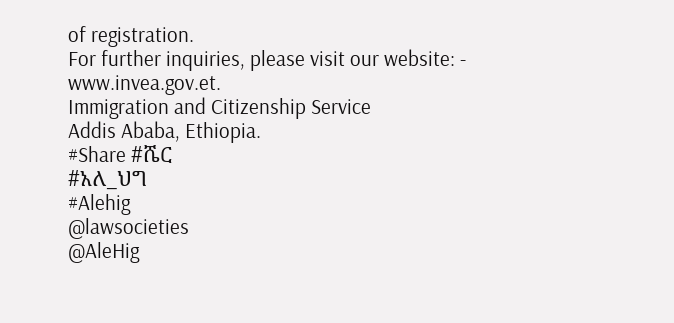of registration.
For further inquiries, please visit our website: - www.invea.gov.et.
Immigration and Citizenship Service
Addis Ababa, Ethiopia.
#Share #ሼር
#አለ_ህግ
#Alehig
@lawsocieties
@AleHig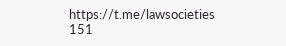https://t.me/lawsocieties
151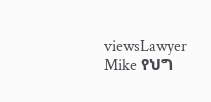viewsLawyer Mike የህግ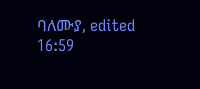ባለሙያ, edited 16:59